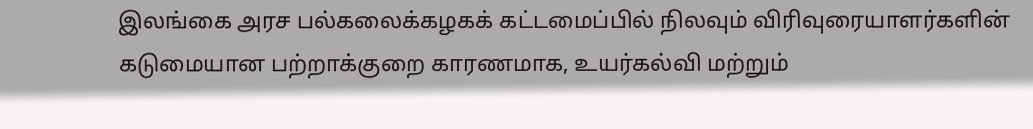இலங்கை அரச பல்கலைக்கழகக் கட்டமைப்பில் நிலவும் விரிவுரையாளர்களின் கடுமையான பற்றாக்குறை காரணமாக, உயர்கல்வி மற்றும்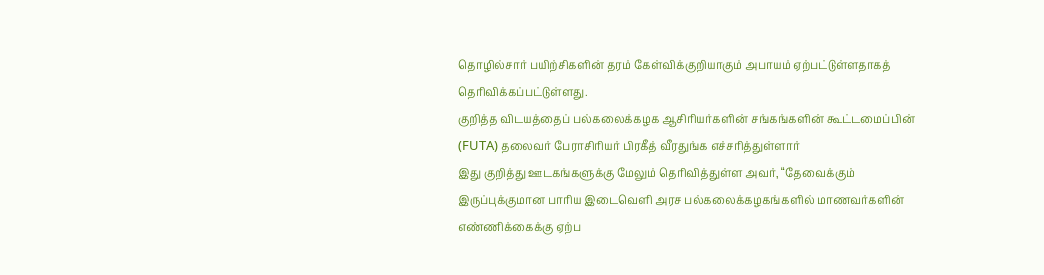தொழில்சார் பயிற்சிகளின் தரம் கேள்விக்குறியாகும் அபாயம் ஏற்பட்டுள்ளதாகத் தெரிவிக்கப்பட்டுள்ளது.
குறித்த விடயத்தைப் பல்கலைக்கழக ஆசிரியர்களின் சங்கங்களின் கூட்டமைப்பின் (FUTA) தலைவர் பேராசிரியர் பிரகீத் வீரதுங்க எச்சரித்துள்ளார்
இது குறித்து ஊடகங்களுக்கு மேலும் தெரிவித்துள்ள அவர், “தேவைக்கும் இருப்புக்குமான பாரிய இடைவெளி அரச பல்கலைக்கழகங்களில் மாணவர்களின் எண்ணிக்கைக்கு ஏற்ப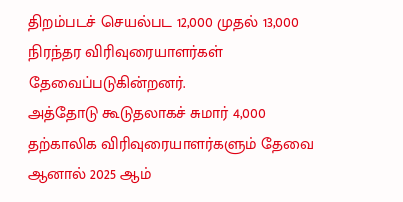திறம்படச் செயல்பட 12,000 முதல் 13,000 நிரந்தர விரிவுரையாளர்கள் தேவைப்படுகின்றனர்.
அத்தோடு கூடுதலாகச் சுமார் 4,000 தற்காலிக விரிவுரையாளர்களும் தேவை ஆனால் 2025 ஆம்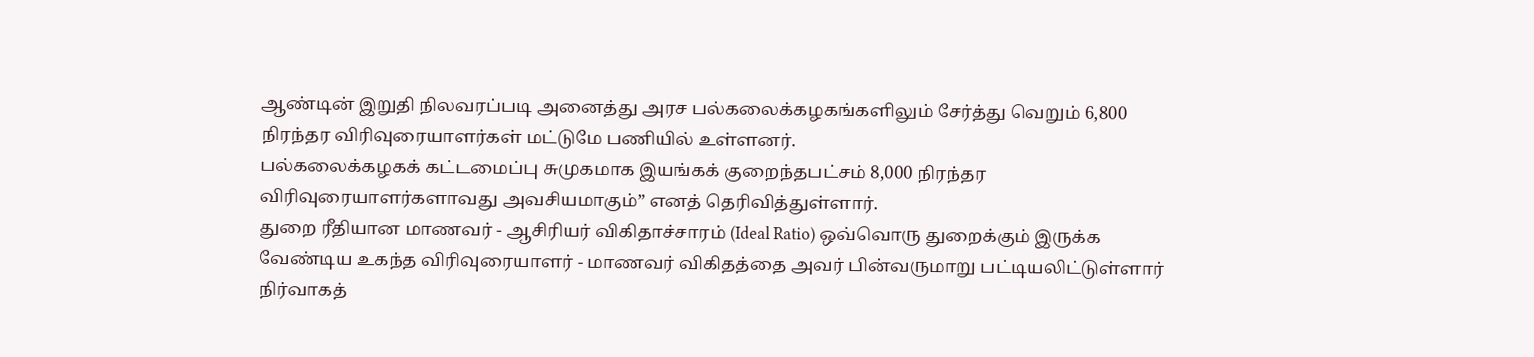ஆண்டின் இறுதி நிலவரப்படி அனைத்து அரச பல்கலைக்கழகங்களிலும் சேர்த்து வெறும் 6,800 நிரந்தர விரிவுரையாளர்கள் மட்டுமே பணியில் உள்ளனர்.
பல்கலைக்கழகக் கட்டமைப்பு சுமுகமாக இயங்கக் குறைந்தபட்சம் 8,000 நிரந்தர விரிவுரையாளர்களாவது அவசியமாகும்” எனத் தெரிவித்துள்ளார்.
துறை ரீதியான மாணவர் - ஆசிரியர் விகிதாச்சாரம் (Ideal Ratio) ஒவ்வொரு துறைக்கும் இருக்க வேண்டிய உகந்த விரிவுரையாளர் - மாணவர் விகிதத்தை அவர் பின்வருமாறு பட்டியலிட்டுள்ளார்
நிர்வாகத்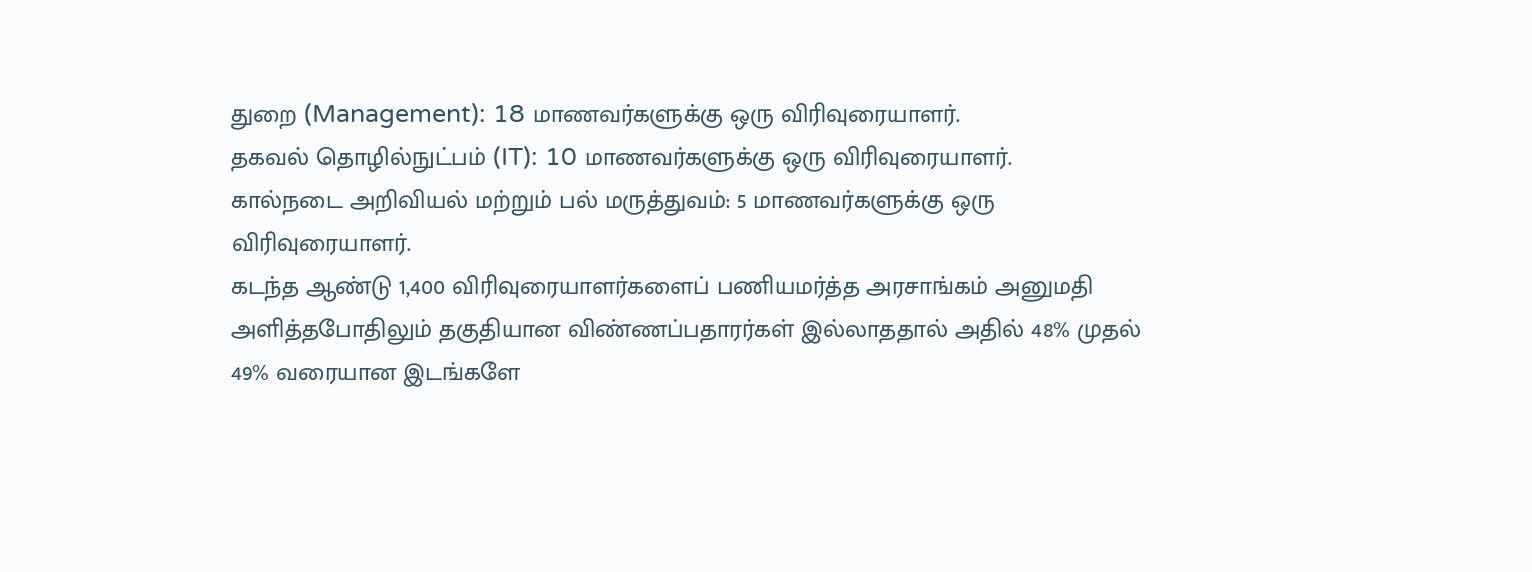துறை (Management): 18 மாணவர்களுக்கு ஒரு விரிவுரையாளர்.
தகவல் தொழில்நுட்பம் (IT): 10 மாணவர்களுக்கு ஒரு விரிவுரையாளர்.
கால்நடை அறிவியல் மற்றும் பல் மருத்துவம்: 5 மாணவர்களுக்கு ஒரு விரிவுரையாளர்.
கடந்த ஆண்டு 1,400 விரிவுரையாளர்களைப் பணியமர்த்த அரசாங்கம் அனுமதி அளித்தபோதிலும் தகுதியான விண்ணப்பதாரர்கள் இல்லாததால் அதில் 48% முதல் 49% வரையான இடங்களே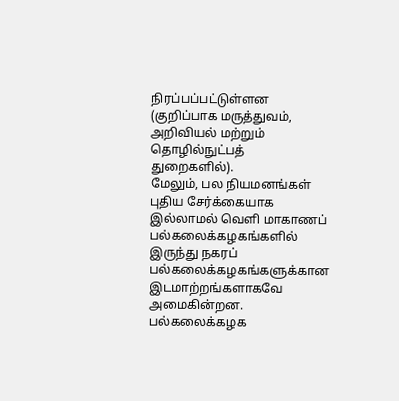நிரப்பப்பட்டுள்ளன (குறிப்பாக மருத்துவம், அறிவியல் மற்றும் தொழில்நுட்பத் துறைகளில்).
மேலும், பல நியமனங்கள் புதிய சேர்க்கையாக இல்லாமல் வெளி மாகாணப் பல்கலைக்கழகங்களில் இருந்து நகரப் பல்கலைக்கழகங்களுக்கான இடமாற்றங்களாகவே அமைகின்றன.
பல்கலைக்கழக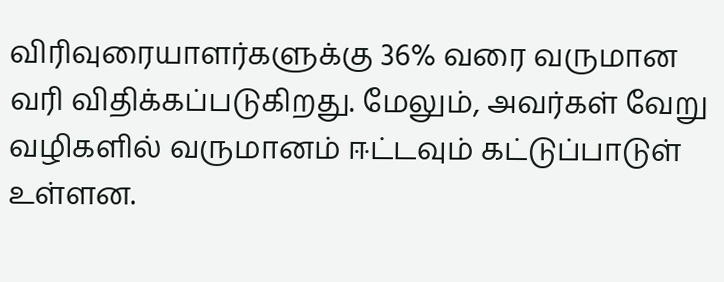விரிவுரையாளர்களுக்கு 36% வரை வருமான வரி விதிக்கப்படுகிறது. மேலும், அவர்கள் வேறு வழிகளில் வருமானம் ஈட்டவும் கட்டுப்பாடுள் உள்ளன.